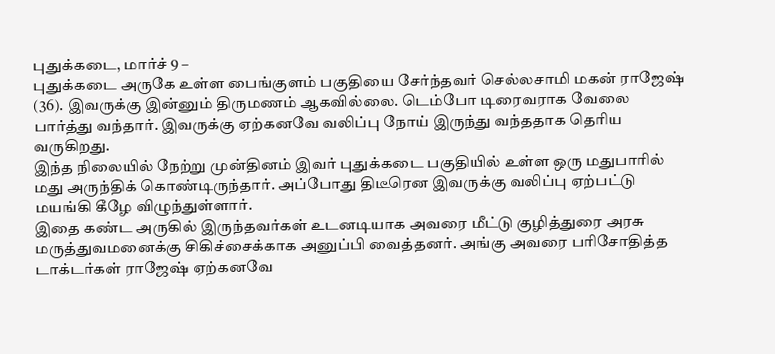புதுக்கடை, மார்ச் 9 –
புதுக்கடை அருகே உள்ள பைங்குளம் பகுதியை சேர்ந்தவர் செல்லசாமி மகன் ராஜேஷ் (36). இவருக்கு இன்னும் திருமணம் ஆகவில்லை. டெம்போ டிரைவராக வேலை பார்த்து வந்தார். இவருக்கு ஏற்கனவே வலிப்பு நோய் இருந்து வந்ததாக தெரிய வருகிறது.
இந்த நிலையில் நேற்று முன்தினம் இவர் புதுக்கடை பகுதியில் உள்ள ஒரு மதுபாரில் மது அருந்திக் கொண்டிருந்தார். அப்போது திடீரென இவருக்கு வலிப்பு ஏற்பட்டு மயங்கி கீழே விழுந்துள்ளார்.
இதை கண்ட அருகில் இருந்தவர்கள் உடனடியாக அவரை மீட்டு குழித்துரை அரசு மருத்துவமனைக்கு சிகிச்சைக்காக அனுப்பி வைத்தனர். அங்கு அவரை பரிசோதித்த டாக்டர்கள் ராஜேஷ் ஏற்கனவே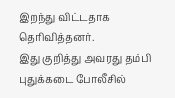இறந்து விட்டதாக தெரிவித்தனர்.
இது குறித்து அவரது தம்பி புதுக்கடை போலீசில்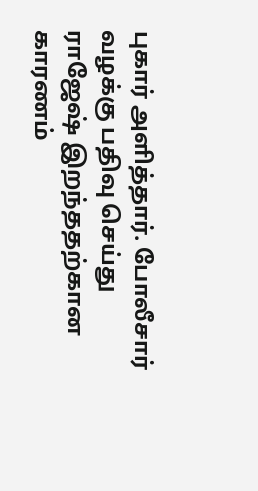புகார் அளித்தார். போலீசார் வழக்கு பதிவு செய்து ராஜேஷ் இறந்ததற்கான காரணம்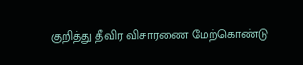குறித்து தீவிர விசாரணை மேற்கொண்டு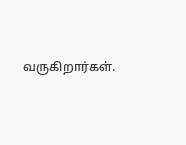வருகிறார்கள்.